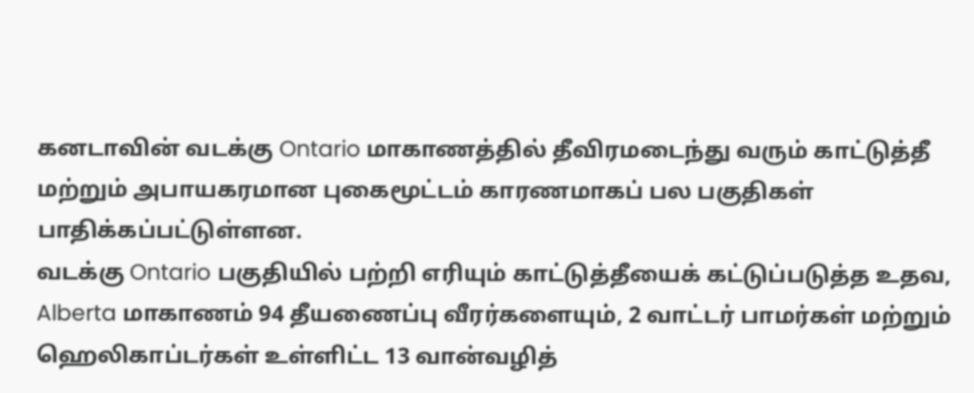கனடாவின் வடக்கு Ontario மாகாணத்தில் தீவிரமடைந்து வரும் காட்டுத்தீ மற்றும் அபாயகரமான புகைமூட்டம் காரணமாகப் பல பகுதிகள் பாதிக்கப்பட்டுள்ளன.
வடக்கு Ontario பகுதியில் பற்றி எரியும் காட்டுத்தீயைக் கட்டுப்படுத்த உதவ, Alberta மாகாணம் 94 தீயணைப்பு வீரர்களையும், 2 வாட்டர் பாமர்கள் மற்றும் ஹெலிகாப்டர்கள் உள்ளிட்ட 13 வான்வழித்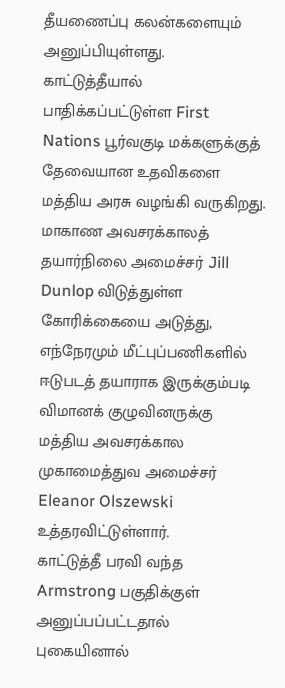தீயணைப்பு கலன்களையும் அனுப்பியுள்ளது.
காட்டுத்தீயால் பாதிக்கப்பட்டுள்ள First Nations பூர்வகுடி மக்களுக்குத் தேவையான உதவிகளை மத்திய அரசு வழங்கி வருகிறது.
மாகாண அவசரக்காலத் தயார்நிலை அமைச்சர் Jill Dunlop விடுத்துள்ள கோரிக்கையை அடுத்து, எந்நேரமும் மீட்புப்பணிகளில் ஈடுபடத் தயாராக இருக்கும்படி விமானக் குழுவினருக்கு மத்திய அவசரக்கால முகாமைத்துவ அமைச்சர் Eleanor Olszewski உத்தரவிட்டுள்ளார்.
காட்டுத்தீ பரவி வந்த Armstrong பகுதிக்குள் அனுப்பப்பட்டதால் புகையினால்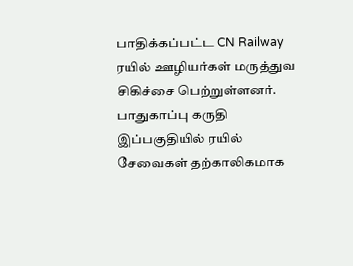பாதிக்கப்பட்ட CN Railway ரயில் ஊழியர்கள் மருத்துவ சிகிச்சை பெற்றுள்ளனர்.
பாதுகாப்பு கருதி இப்பகுதியில் ரயில் சேவைகள் தற்காலிகமாக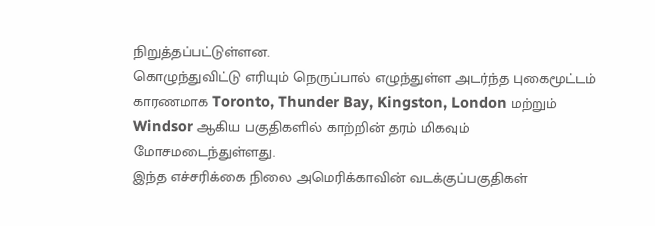நிறுத்தப்பட்டுள்ளன.
கொழுந்துவிட்டு எரியும் நெருப்பால் எழுந்துள்ள அடர்ந்த புகைமூட்டம் காரணமாக Toronto, Thunder Bay, Kingston, London மற்றும் Windsor ஆகிய பகுதிகளில் காற்றின் தரம் மிகவும் மோசமடைந்துள்ளது.
இந்த எச்சரிக்கை நிலை அமெரிக்காவின் வடக்குப்பகுதிகள்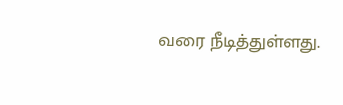வரை நீடித்துள்ளது.